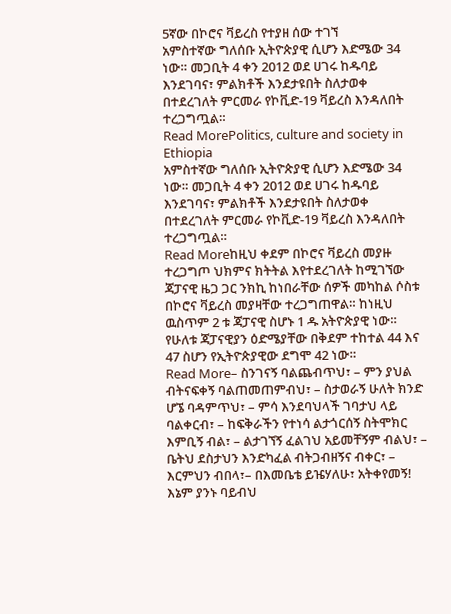5ኛው በኮሮና ቫይረስ የተያዘ ሰው ተገኘ
አምስተኛው ግለሰቡ ኢትዮጵያዊ ሲሆን እድሜው 34 ነው። መጋቢት 4 ቀን 2012 ወደ ሀገሩ ከዱባይ እንደገባና፣ ምልክቶች እንደታዩበት ስለታወቀ በተደረገለት ምርመራ የኮቪድ-19 ቫይረስ እንዳለበት ተረጋግጧል።
Read MorePolitics, culture and society in Ethiopia
አምስተኛው ግለሰቡ ኢትዮጵያዊ ሲሆን እድሜው 34 ነው። መጋቢት 4 ቀን 2012 ወደ ሀገሩ ከዱባይ እንደገባና፣ ምልክቶች እንደታዩበት ስለታወቀ በተደረገለት ምርመራ የኮቪድ-19 ቫይረስ እንዳለበት ተረጋግጧል።
Read Moreከዚህ ቀደም በኮሮና ቫይረስ መያዙ ተረጋግጦ ህክምና ክትትል እየተደረገለት ከሚገኘው ጃፓናዊ ዜጋ ጋር ንክኪ ከነበራቸው ሰዎች መካከል ሶስቱ በኮሮና ቫይረስ መያዛቸው ተረጋግጠዋል። ከነዚህ ዉስጥም 2 ቱ ጃፓናዊ ስሆኑ 1 ዱ አትዮጵያዊ ነው። የሁለቱ ጃፓናዊያን ዕድሜያቸው በቅደም ተከተል 44 እና 47 ስሆን የኢትዮጵያዊው ደግሞ 42 ነው።
Read More– ስንገናኝ ባልጨብጥህ፣ – ምን ያህል ብትናፍቀኝ ባልጠመጠምብህ፣ – ስታወራኝ ሁለት ክንድ ሆኜ ባዳምጥህ፣ – ምሳ እንደባህላች ገባታህ ላይ ባልቀርብ፣ – ከፍቅራችን የተነሳ ልታጎርሰኝ ስትሞክር እምቢኝ ብል፣ – ልታገኘኝ ፈልገህ አይመቸኝም ብልህ፣ – ቤትህ ደስታህን እንድካፈል ብትጋብዘኝና ብቀር፣ – እርምህን ብበላ፣– በእመቤቴ ይዤሃለሁ፣ አትቀየመኝ! እኔም ያንኑ ባይብህ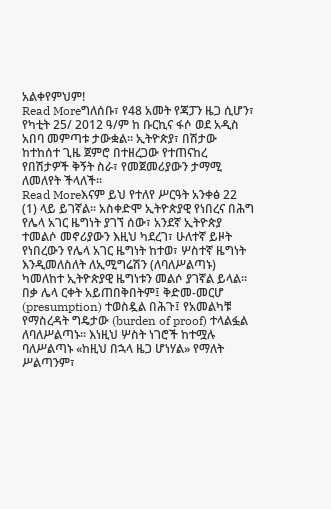አልቀየምህም!
Read Moreግለሰቡ፣ የ48 አመት የጃፓን ዜጋ ሲሆን፣ የካቲት 25/ 2012 ዓ/ም ከ ቡርኪና ፋሶ ወደ አዲስ አበባ መምጣቱ ታውቋል፡፡ ኢትዮጵያ፣ በሽታው ከተከሰተ ጊዜ ጀምሮ በተዘረጋው የተጠናከረ የበሽታዎች ቅኝት ስራ፣ የመጀመሪያውን ታማሚ ለመለየት ችላለች፡፡
Read Moreእናም ይህ የተለየ ሥርዓት አንቀፅ 22 (1) ላይ ይገኛል፡፡ አስቀድሞ ኢትዮጵያዊ የነበረና በሕግ የሌላ አገር ዜግነት ያገኘ ሰው፣ አንደኛ ኢትዮጵያ ተመልሶ መኖሪያውን እዚህ ካደረገ፣ ሁለተኛ ይዞት የነበረውን የሌላ አገር ዜግነት ከተወ፣ ሦስተኛ ዜግነት እንዲመለስለት ለኢሚግሬሽን (ለባለሥልጣኑ) ካመለከተ ኢትዮጵያዊ ዜግነቱን መልሶ ያገኛል ይላል፡፡ በቃ ሌላ ርቀት አይጠበቅበትም፤ ቅድመ-መርሆ (presumption) ተወስዷል በሕጉ፤ የአመልካቹ የማስረዳት ግዴታው (burden of proof) ተላልፏል ለባለሥልጣኑ፡፡ እነዚህ ሦስት ነገሮች ከተሟሉ ባለሥልጣኑ «ከዚህ በኋላ ዜጋ ሆነሃል» የማለት ሥልጣንም፣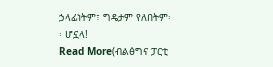ኃላፊነትም፣ ግዴታም የለበትም፡፡ ሆኗላ!
Read More(ብልፅግና ፓርቲ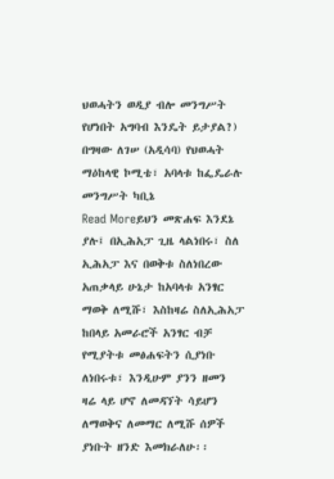ህወሓትን ወዲያ ብሎ መንግሥት የሆነበት አግባብ እንዴት ይታያል?) በግዛው ለገሠ (አዲሳባ) የህወሓት ማዕከላዊ ኮሚቴ፣ አባላቱ ከፌዴራሉ መንግሥት ካቢኔ
Read Moreይህን መጽሐፍ እንደኔ ያሉ፤ በኢሕአፓ ጊዜ ላልነበሩ፣ ስለ ኢሕአፓ እና በወቅቱ ስለነበረው አጠቃላይ ሁኔታ ከአባላቱ አንፃር ማወቅ ለሚሹ፣ እስከዛሬ ስለኢሕአፓ ከበላይ አመራሮች አንፃር ብቻ የሚያትቱ መፅሐፍትን ሲያነቡ ለነበሩቱ፣ እንዲሁም ያንን ዘመን ዛሬ ላይ ሆኖ ለመዳኘት ሳይሆን ለማወቅና ለመማር ለሚሹ ሰዎች ያነቡት ዘንድ እመክራለሁ፡፡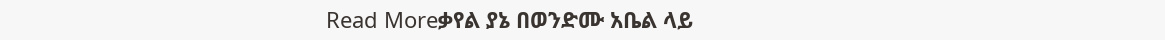Read Moreቃየል ያኔ በወንድሙ አቤል ላይ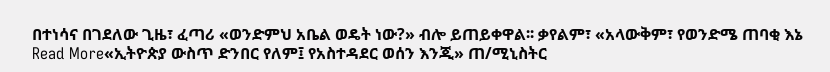በተነሳና በገደለው ጊዜ፣ ፈጣሪ «ወንድምህ አቤል ወዴት ነው?» ብሎ ይጠይቀዋል፡፡ ቃየልም፣ «አላውቅም፣ የወንድሜ ጠባቂ እኔ
Read More«ኢትዮጵያ ውስጥ ድንበር የለም፤ የአስተዳደር ወሰን እንጂ» ጠ/ሚኒስትር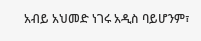አብይ አህመድ ነገሩ አዲስ ባይሆንም፣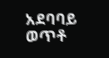አደባባይ ወጥቶ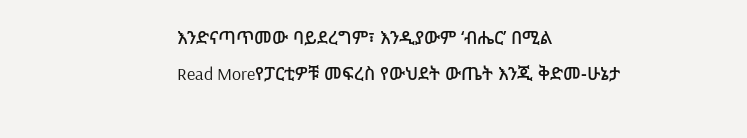እንድናጣጥመው ባይደረግም፣ እንዲያውም ‘ብሔር’ በሚል
Read Moreየፓርቲዎቹ መፍረስ የውህደት ውጤት እንጂ ቅድመ-ሁኔታ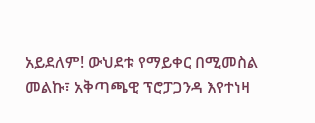አይደለም! ውህደቱ የማይቀር በሚመስል መልኩ፣ አቅጣጫዊ ፕሮፓጋንዳ እየተነዛ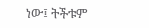ነው፤ ትችቱም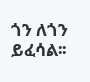ጎን ለጎን ይፈሳል፡፡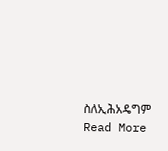ስለኢሕአዴግም
Read More